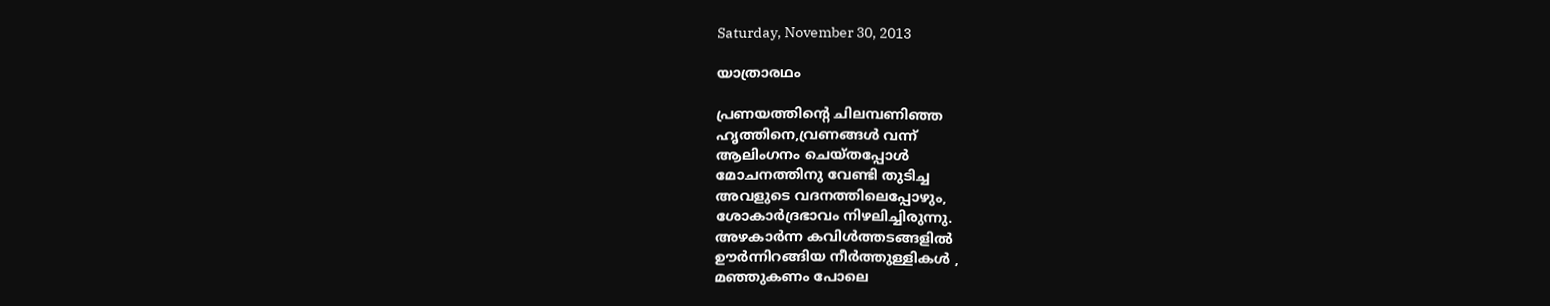Saturday, November 30, 2013

യാത്രാരഥം

പ്രണയത്തിന്റെ ചിലമ്പണിഞ്ഞ
ഹൃത്തിനെ,വ്രണങ്ങള്‍ വന്ന്
ആലിംഗനം ചെയ്തപ്പോള്‍
മോചനത്തിനു വേണ്ടി തുടിച്ച
അവളുടെ വദനത്തിലെപ്പോഴും,
ശോകാര്‍ദ്രഭാവം നിഴലിച്ചിരുന്നു.
അഴകാര്‍ന്ന കവിള്‍ത്തടങ്ങളില്‍
ഊര്‍ന്നിറങ്ങിയ നീര്‍ത്തുള്ളികള്‍ ,
മഞ്ഞുകണം പോലെ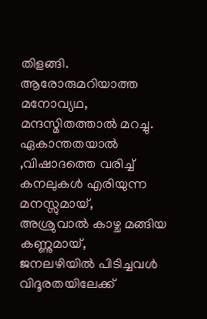തിളങ്ങി.
ആരോരുമറിയാത്ത മനോവ്യഥ,
മന്ദസ്മിതത്താല്‍ മറച്ചു.
ഏകാന്തതയാല്‍ ,വിഷാദത്തെ വരിച്ച്
കനലുകള്‍ എരിയുന്ന മനസ്സുമായ്,
അശ്രുവാല്‍ കാഴ്ച മങ്ങിയ കണ്ണുമായ്,
ജനലഴിയില്‍ പിടിച്ചവള്‍
വിദൂരതയിലേക്ക്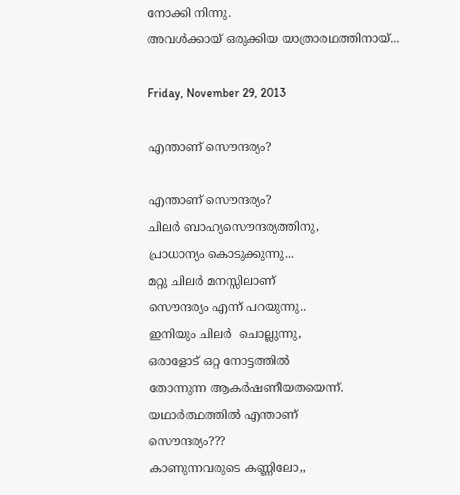നോക്കി നിന്നു.
അവള്‍ക്കായ് ഒരുക്കിയ യാത്രാരഥത്തിനായ്...

Friday, November 29, 2013

എന്താണ് സൌന്ദര്യം?

എന്താണ് സൌന്ദര്യം?
ചിലര്‍ ബാഹ്യസൌന്ദര്യത്തിനു,
പ്രാധാന്യം കൊടുക്കുന്നു...
മറ്റു ചിലര്‍ മനസ്സിലാണ്
സൌന്ദര്യം എന്ന് പറയുന്നു..
ഇനിയും ചിലര്‍  ചൊല്ലുന്നു,
ഒരാളോട് ഒറ്റ നോട്ടത്തില്‍
തോന്നുന്ന ആകര്‍ഷണീയതയെന്ന്.
യഥാര്‍ത്ഥത്തില്‍ എന്താണ്
സൌന്ദര്യം???
കാണുന്നവരുടെ കണ്ണിലോ,,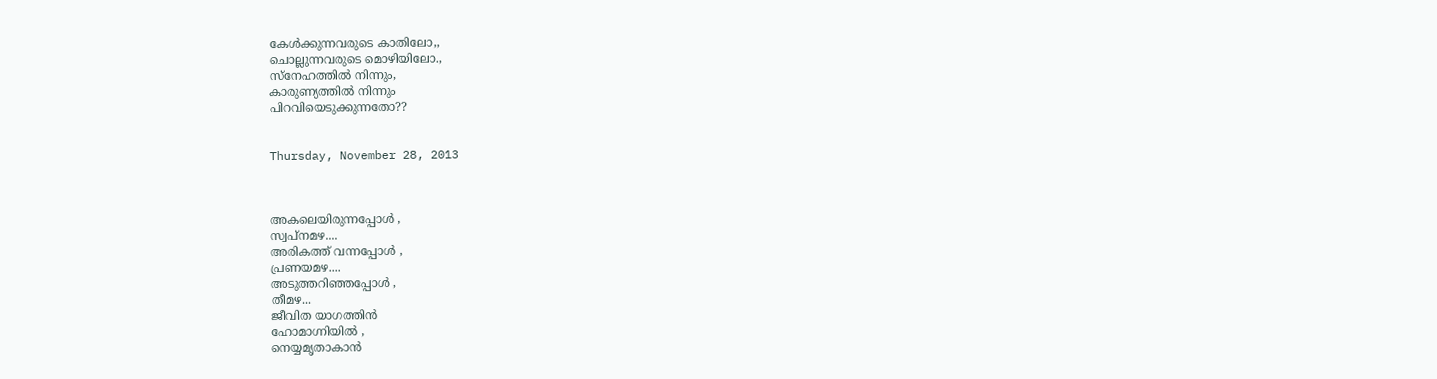കേള്‍ക്കുന്നവരുടെ കാതിലോ,,
ചൊല്ലുന്നവരുടെ മൊഴിയിലോ.,
സ്നേഹത്തില്‍ നിന്നും,
കാരുണ്യത്തില്‍ നിന്നും
പിറവിയെടുക്കുന്നതോ??


Thursday, November 28, 2013



അകലെയിരുന്നപ്പോള്‍ ,
സ്വപ്നമഴ....
അരികത്ത്‌ വന്നപ്പോള്‍ ,
പ്രണയമഴ....
അടുത്തറിഞ്ഞപ്പോള്‍ ,
തീമഴ...
ജീവിത യാഗത്തിന്‍
ഹോമാഗ്നിയില്‍ ,
നെയ്യമൃതാകാന്‍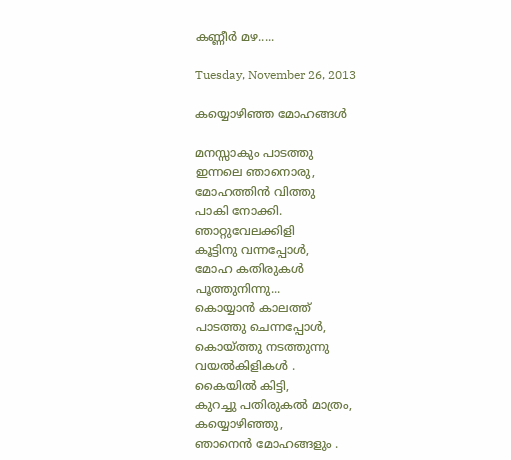കണ്ണീര്‍ മഴ.....

Tuesday, November 26, 2013

കയ്യൊഴിഞ്ഞ മോഹങ്ങൾ

മനസ്സാകും പാടത്തു
ഇന്നലെ ഞാനൊരു,
മോഹത്തിൻ വിത്തു
പാകി നോക്കി.
ഞാറ്റുവേലക്കിളി
കൂട്ടിനു വന്നപ്പോൾ,
മോഹ കതിരുകൾ
പൂത്തുനിന്നു...
കൊയ്യാൻ കാലത്ത്
പാടത്തു ചെന്നപ്പോൾ,
കൊയ്ത്തു നടത്തുന്നു
വയൽകിളികൾ .
കൈയിൽ കിട്ടി,
കുറച്ചു പതിരുകൽ മാത്രം,
കയ്യൊഴിഞ്ഞു,
ഞാനെൻ മോഹങ്ങളും .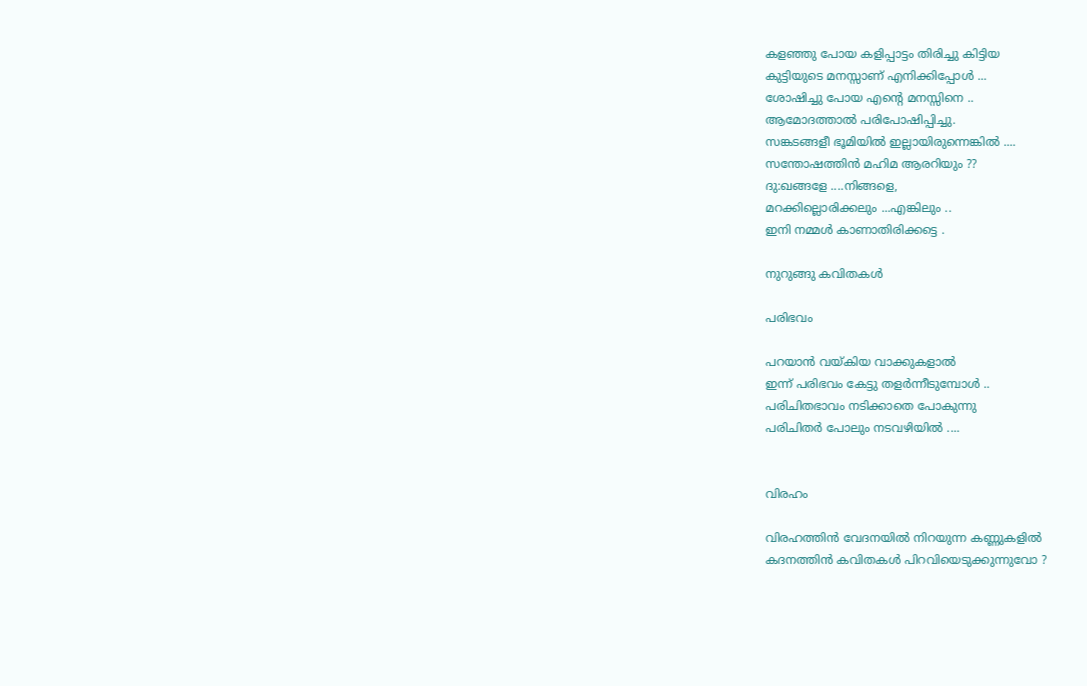കളഞ്ഞു പോയ കളിപ്പാട്ടം തിരിച്ചു കിട്ടിയ
കുട്ടിയുടെ മനസ്സാണ് എനിക്കിപ്പോൾ ...
ശോഷിച്ചു പോയ എന്റെ മനസ്സിനെ ..
ആമോദത്താൽ പരിപോഷിപ്പിച്ചു.
സങ്കടങ്ങളീ ഭൂമിയിൽ ഇല്ലായിരുന്നെങ്കിൽ ....
സന്തോഷത്തിൻ മഹിമ ആരറിയും ??
ദു:ഖങ്ങളേ ....നിങ്ങളെ,
മറക്കില്ലൊരിക്കലും ...എങ്കിലും ..
ഇനി നമ്മൾ കാണാതിരിക്കട്ടെ .

നുറുങ്ങു കവിതകൾ

പരിഭവം

പറയാൻ വയ്കിയ വാക്കുകളാൽ
ഇന്ന് പരിഭവം കേട്ടു തളർന്നീടുമ്പോൾ ..
പരിചിതഭാവം നടിക്കാതെ പോകുന്നു
പരിചിതർ പോലും നടവഴിയിൽ ....


വിരഹം

വിരഹത്തിൻ വേദനയിൽ നിറയുന്ന കണ്ണുകളിൽ
കദനത്തിൻ കവിതകൾ പിറവിയെടുക്കുന്നുവോ ?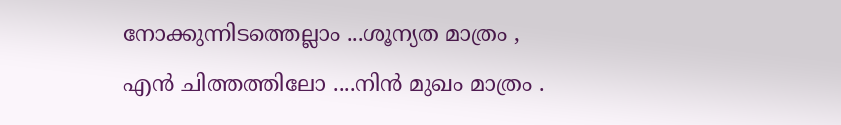നോക്കുന്നിടത്തെല്ലാം ...ശൂന്യത മാത്രം ,
എൻ ചിത്തത്തിലോ ....നിൻ മുഖം മാത്രം .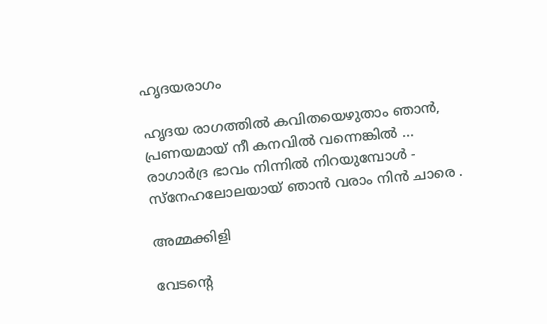ഹൃദയരാഗം

ഹൃദയ രാഗത്തിൽ കവിതയെഴുതാം ഞാൻ,
പ്രണയമായ് നീ കനവിൽ വന്നെങ്കിൽ ...
രാഗാർദ്ര ഭാവം നിന്നിൽ നിറയുമ്പോൾ -
സ്നേഹലോലയായ് ഞാൻ വരാം നിൻ ചാരെ .

അമ്മക്കിളി

വേടന്റെ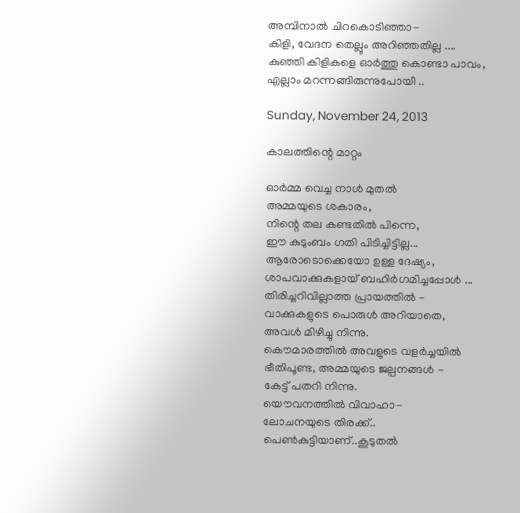അമ്പിനാൽ ചിറകൊടിഞ്ഞാ-
കിളി, വേദന തെല്ലും അറിഞ്ഞതില്ല ....
കുഞ്ഞി കിളികളെ ഓർത്തു കൊണ്ടാ പാവം,
എല്ലാം മറന്നങ്ങിരുന്നുപോയീ ..

Sunday, November 24, 2013

കാലത്തിന്റെ മാറ്റം

ഓര്‍മ്മ വെച്ച നാള്‍ മുതല്‍
അമ്മയുടെ ശകാരം,
നിന്റെ തല കണ്ടതില്‍ പിന്നെ,
ഈ കുടുംബം ഗതി പിടിച്ചിട്ടില്ല...
ആരോടൊക്കെയോ ഉള്ള ദേഷ്യം,
ശാപവാക്കുകളായ് ബഹിര്‍ഗമിച്ചപ്പോള്‍ ...
തിരിച്ചറിവില്ലാത്ത പ്രായത്തില്‍ -
വാക്കുകളുടെ പൊരുള്‍ അറിയാതെ,
അവള്‍ മിഴിച്ചു നിന്നു.
കൌമാരത്തില്‍ അവളുടെ വളര്‍ച്ചയില്‍
ഭീതിപൂണ്ട, അമ്മയുടെ ജല്പനങ്ങള്‍ -
കേട്ട് പതറി നിന്നു.
യൌവനത്തില്‍ വിവാഹാ-
ലോചനയുടെ തിരക്ക്..
പെണ്‍കുട്ടിയാണ്..കൂടുതല്‍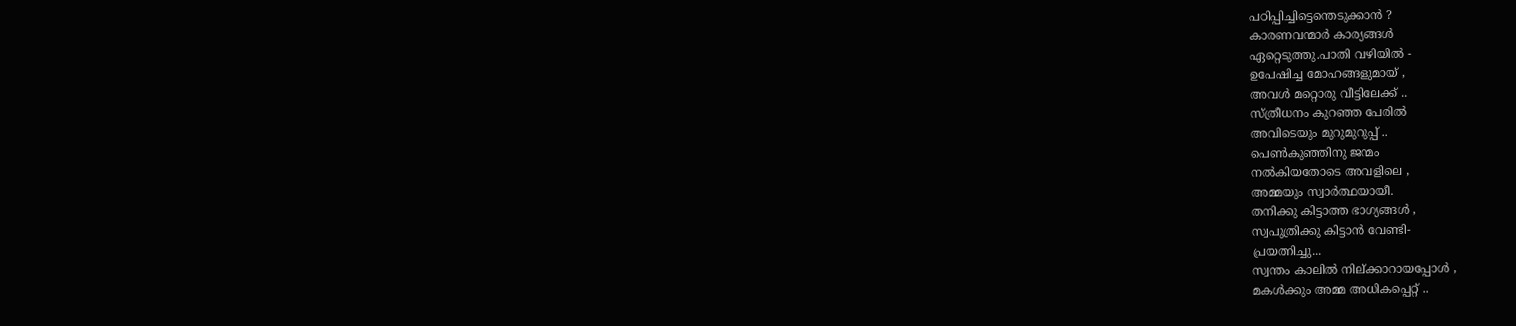പഠിപ്പിച്ചിട്ടെന്തെടുക്കാന്‍ ?
കാരണവന്മാര്‍ കാര്യങ്ങള്‍
ഏറ്റെടുത്തു.പാതി വഴിയില്‍ -
ഉപേഷിച്ച മോഹങ്ങളുമായ് ,
അവള്‍ മറ്റൊരു വീട്ടിലേക്ക് ..
സ്ത്രീധനം കുറഞ്ഞ പേരില്‍
അവിടെയും മുറുമുറുപ്പ് ..
പെണ്‍കുഞ്ഞിനു ജന്മം
നല്‍കിയതോടെ അവളിലെ ,
അമ്മയും സ്വാര്‍ത്ഥയായീ.
തനിക്കു കിട്ടാത്ത ഭാഗ്യങ്ങള്‍ ,
സ്വപുത്രിക്കു കിട്ടാന്‍ വേണ്ടി-
പ്രയത്നിച്ചു...
സ്വന്തം കാലില്‍ നില്ക്കാറായപ്പോള്‍ ,
മകള്‍ക്കും അമ്മ അധികപ്പെറ്റ് ..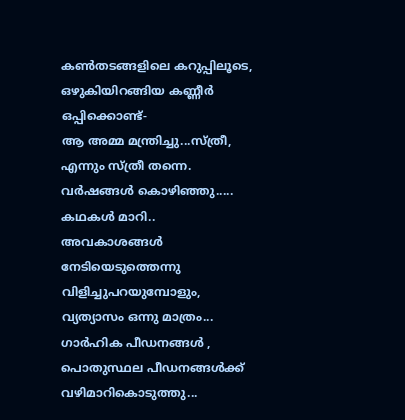കണ്‍തടങ്ങളിലെ കറുപ്പിലൂടെ,
ഒഴുകിയിറങ്ങിയ കണ്ണീര്‍ ഒപ്പിക്കൊണ്ട്-
ആ അമ്മ മന്ത്രിച്ചു...സ്ത്രീ,
എന്നും സ്ത്രീ തന്നെ.
വര്‍ഷങ്ങള്‍ കൊഴിഞ്ഞു.....
കഥകള്‍ മാറി.. അവകാശങ്ങള്‍
നേടിയെടുത്തെന്നു വിളിച്ചുപറയുമ്പോളും,
വ്യത്യാസം ഒന്നു മാത്രം...
ഗാര്‍ഹിക പീഡനങ്ങള്‍ ,
പൊതുസ്ഥല പീഡനങ്ങള്‍ക്ക്
വഴിമാറികൊടുത്തു...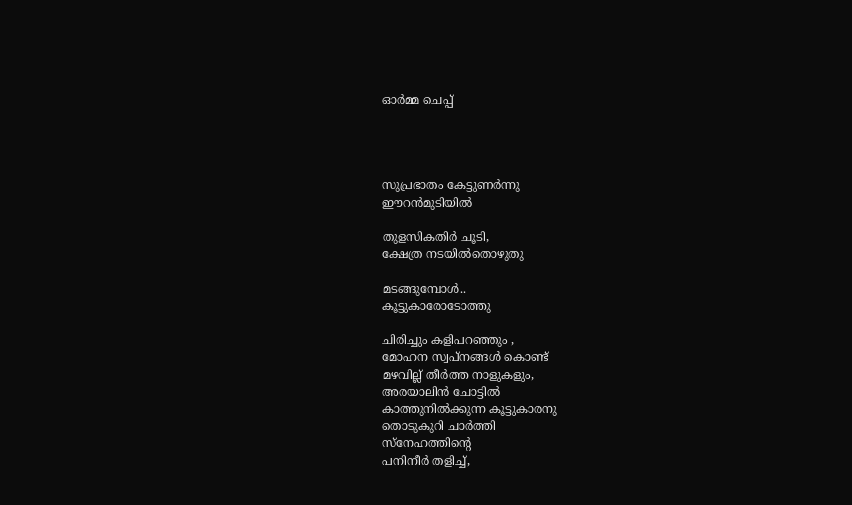ഓര്‍മ്മ ചെപ്പ്




സുപ്രഭാതം കേട്ടുണര്‍ന്നു
ഈറന്‍മുടിയില്‍

തുളസികതിര്‍ ചൂടി,
ക്ഷേത്ര നടയില്‍തൊഴുതു

മടങ്ങുമ്പോള്‍..
കൂട്ടുകാരോടോത്തു

ചിരിച്ചും കളിപറഞ്ഞും ,
മോഹന സ്വപ്‌നങ്ങള്‍ കൊണ്ട്
മഴവില്ല് തീര്‍ത്ത നാളുകളും,
അരയാലിന്‍ ചോട്ടില്‍
കാത്തുനില്‍ക്കുന്ന കൂട്ടുകാരനു
തൊടുകുറി ചാര്‍ത്തി
സ്നേഹത്തിന്റെ
പനിനീര്‍ തളിച്ച്,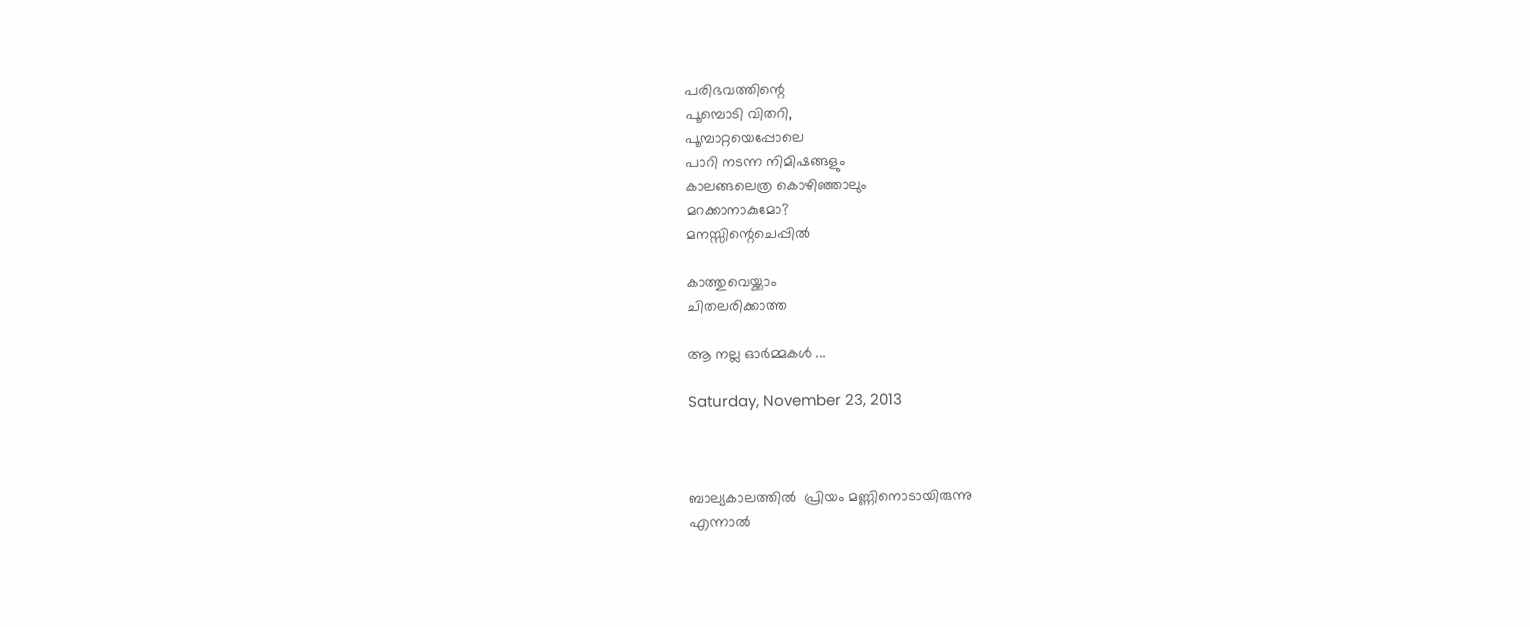പരിഭവത്തിന്റെ
പൂമ്പൊടി വിതറി,
പൂമ്പാറ്റയെപ്പോലെ
പാറി നടന്ന നിമിഷങ്ങളും
കാലങ്ങലെത്ര കൊഴിഞ്ഞാലും
മറക്കാനാകുമോ?
മനസ്സിന്റെചെപ്പില്‍

കാത്തുവെയ്ക്കാം
ചിതലരിക്കാത്ത

ആ നല്ല ഓര്‍മ്മകള്‍ ...

Saturday, November 23, 2013



ബാല്യകാലത്തിൽ  പ്രിയം മണ്ണിനൊടായിരുന്നു
എന്നാൽ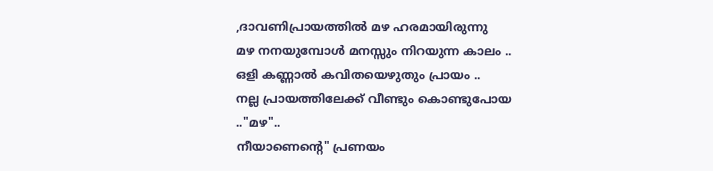,ദാവണിപ്രായത്തിൽ മഴ ഹരമായിരുന്നു
മഴ നനയുമ്പോൾ മനസ്സും നിറയുന്ന കാലം ..
ഒളി കണ്ണാൽ കവിതയെഴുതും പ്രായം ..
നല്ല പ്രായത്തിലേക്ക് വീണ്ടും കൊണ്ടുപോയ .."മഴ"..
നീയാണെന്റെ" പ്രണയം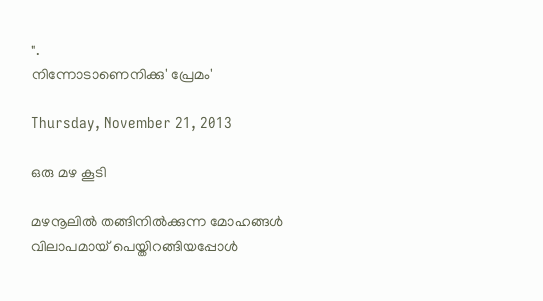".
നിന്നോടാണെനിക്കു' പ്രേമം'

Thursday, November 21, 2013

ഒരു മഴ കൂടി

മഴനൂലില്‍ തങ്ങിനില്‍ക്കുന്ന മോഹങ്ങള്‍
വിലാപമായ് പെയ്തിറങ്ങിയപ്പോള്‍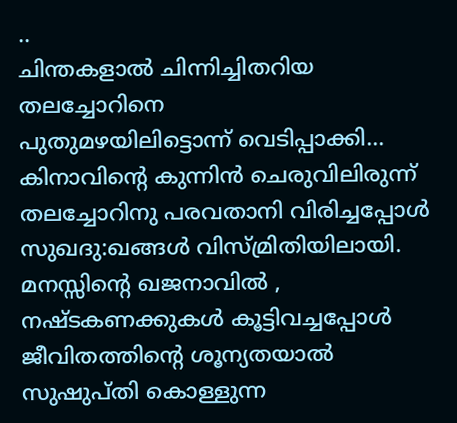..
ചിന്തകളാല്‍ ചിന്നിച്ചിതറിയ തലച്ചോറിനെ
പുതുമഴയിലിട്ടൊന്ന് വെടിപ്പാക്കി...
കിനാവിന്റെ കുന്നിന്‍ ചെരുവിലിരുന്ന്
തലച്ചോറിനു പരവതാനി വിരിച്ചപ്പോള്‍
സുഖദു:ഖങ്ങള്‍ വിസ്മ്രിതിയിലായി.
മനസ്സിന്‍റെ ഖജനാവില്‍ ,
നഷ്ടകണക്കുകള്‍ കൂട്ടിവച്ചപ്പോള്‍
ജീവിതത്തിന്‍റെ ശൂന്യതയാല്‍
സുഷുപ്തി കൊള്ളുന്ന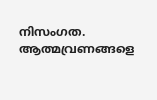നിസംഗത.
ആത്മവ്രണങ്ങളെ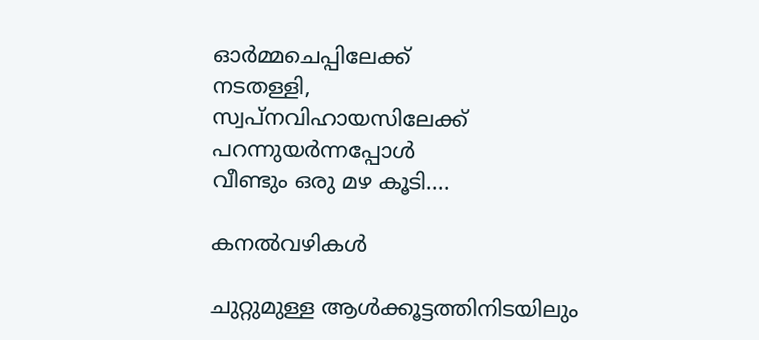ഓര്‍മ്മചെപ്പിലേക്ക്
നടതള്ളി,
സ്വപ്നവിഹായസിലേക്ക് പറന്നുയര്‍ന്നപ്പോള്‍
വീണ്ടും ഒരു മഴ കൂടി....

കനൽവഴികൾ

ചുറ്റുമുള്ള ആൾക്കൂട്ടത്തിനിടയിലും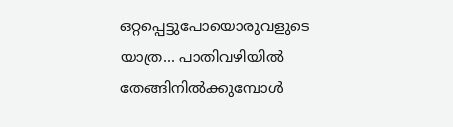ഒറ്റപ്പെട്ടുപോയൊരുവളുടെ യാത്ര... പാതിവഴിയിൽ തേങ്ങിനിൽക്കുമ്പോൾ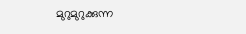മുറുമുറുക്കുന്ന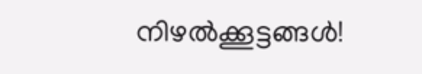നിഴൽക്കൂട്ടങ്ങൾ!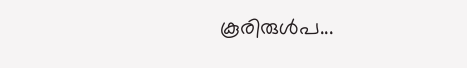കൂരിരുൾപ...